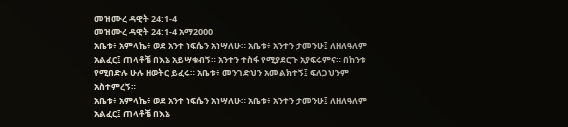መዝሙረ ዳዊት 24:1-4
መዝሙረ ዳዊት 24:1-4 አማ2000
አቤቱ፥ አምላኬ፥ ወደ አንተ ነፍሴን አነሣለሁ። አቤቱ፥ አንተን ታመንሁ፤ ለዘለዓለም አልፈር፤ ጠላቶቼ በእኔ አይሣቁብኝ። አንተን ተስፋ የሚያደርጉ አያፍሩምና። በከንቱ የሚበድሉ ሁሉ ዘወትር ይፈሩ። አቤቱ፥ መንገድህን አመልክተኝ፤ ፍለጋህንም አስተምረኝ።
አቤቱ፥ አምላኬ፥ ወደ አንተ ነፍሴን አነሣለሁ። አቤቱ፥ አንተን ታመንሁ፤ ለዘለዓለም አልፈር፤ ጠላቶቼ በእኔ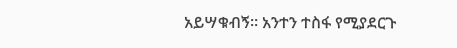አይሣቁብኝ። አንተን ተስፋ የሚያደርጉ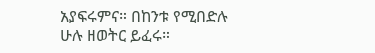አያፍሩምና። በከንቱ የሚበድሉ ሁሉ ዘወትር ይፈሩ።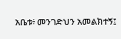አቤቱ፥ መንገድህን አመልክተኝ፤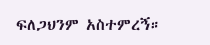ፍለጋህንም አስተምረኝ።